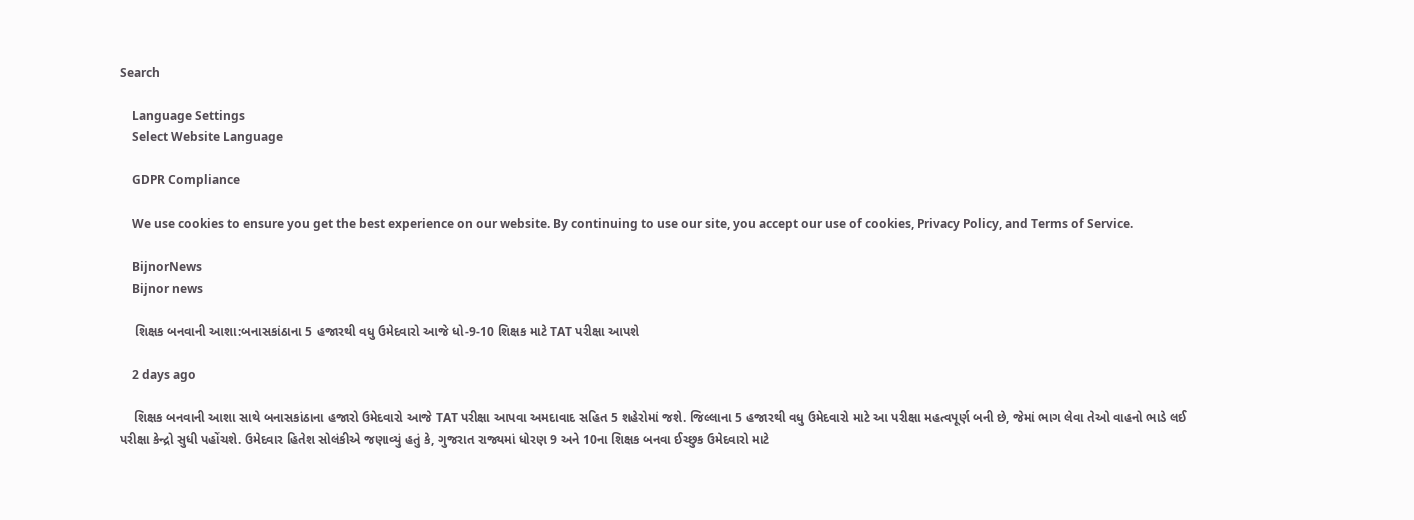Search

    Language Settings
    Select Website Language

    GDPR Compliance

    We use cookies to ensure you get the best experience on our website. By continuing to use our site, you accept our use of cookies, Privacy Policy, and Terms of Service.

    BijnorNews
    Bijnor news

    શિક્ષક બનવાની આશા:બનાસકાંઠાના 5 હજારથી વધુ ઉમેદવારો આજે ધો-9-10 શિક્ષક માટે TAT પરીક્ષા આપશે

    2 days ago

    શિક્ષક બનવાની આશા સાથે બનાસકાંઠાના હજારો ઉમેદવારો આજે TAT પરીક્ષા આપવા અમદાવાદ સહિત 5 શહેરોમાં જશે. જિલ્લાના 5 હજારથી વધુ ઉમેદવારો માટે આ પરીક્ષા મહત્વપૂર્ણ બની છે, જેમાં ભાગ લેવા તેઓ વાહનો ભાડે લઈ પરીક્ષા કેન્દ્રો સુધી પહોંચશે. ઉમેદવાર હિતેશ સોલંકીએ જણાવ્યું હતું કે, ગુજરાત રાજ્યમાં ધોરણ 9 અને 10ના શિક્ષક બનવા ઈચ્છુક ઉમેદવારો માટે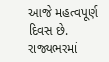આજે મહત્વપૂર્ણ દિવસ છે. રાજ્યભરમાં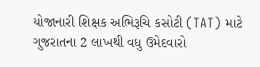યોજાનારી શિક્ષક અભિરૂચિ કસોટી (TAT) માટે ગુજરાતના 2 લાખથી વધુ ઉમેદવારો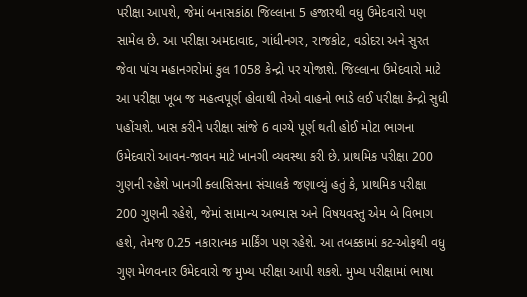પરીક્ષા આપશે, જેમાં બનાસકાંઠા જિલ્લાના 5 હજારથી વધુ ઉમેદવારો પણ સામેલ છે. આ પરીક્ષા અમદાવાદ, ગાંધીનગર, રાજકોટ, વડોદરા અને સુરત જેવા પાંચ મહાનગરોમાં કુલ 1058 કેન્દ્રો પર યોજાશે. જિલ્લાના ઉમેદવારો માટે આ પરીક્ષા ખૂબ જ મહત્વપૂર્ણ હોવાથી તેઓ વાહનો ભાડે લઈ પરીક્ષા કેન્દ્રો સુધી પહોંચશે. ખાસ કરીને પરીક્ષા સાંજે 6 વાગ્યે પૂર્ણ થતી હોઈ મોટા ભાગના ઉમેદવારો આવન-જાવન માટે ખાનગી વ્યવસ્થા કરી છે. પ્રાથમિક પરીક્ષા 200 ગુણની રહેશે ખાનગી ક્લાસિસના સંચાલકે જણાવ્યું હતું કે, પ્રાથમિક પરીક્ષા 200 ગુણની રહેશે, જેમાં સામાન્ય અભ્યાસ અને વિષયવસ્તુ એમ બે વિભાગ હશે, તેમજ 0.25 નકારાત્મક માર્કિંગ પણ રહેશે. આ તબક્કામાં કટ-ઓફથી વધુ ગુણ મેળવનાર ઉમેદવારો જ મુખ્ય પરીક્ષા આપી શકશે. મુખ્ય પરીક્ષામાં ભાષા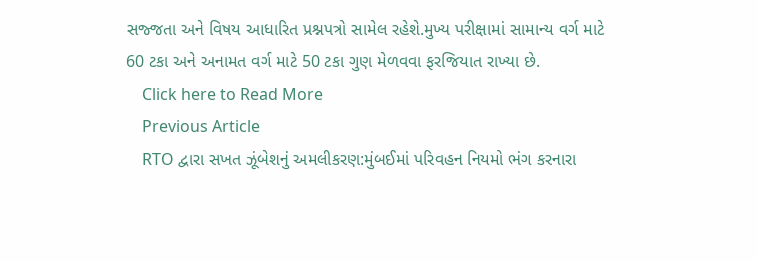સજ્જતા અને વિષય આધારિત પ્રશ્નપત્રો સામેલ રહેશે.મુખ્ય પરીક્ષામાં સામાન્ય વર્ગ માટે 60 ટકા અને અનામત વર્ગ માટે 50 ટકા ગુણ મેળવવા ફરજિયાત રાખ્યા છે.
    Click here to Read More
    Previous Article
    RTO દ્વારા સખત ઝૂંબેશનું અમલીકરણ:મુંબઈમાં પરિવહન નિયમો ભંગ કરનારા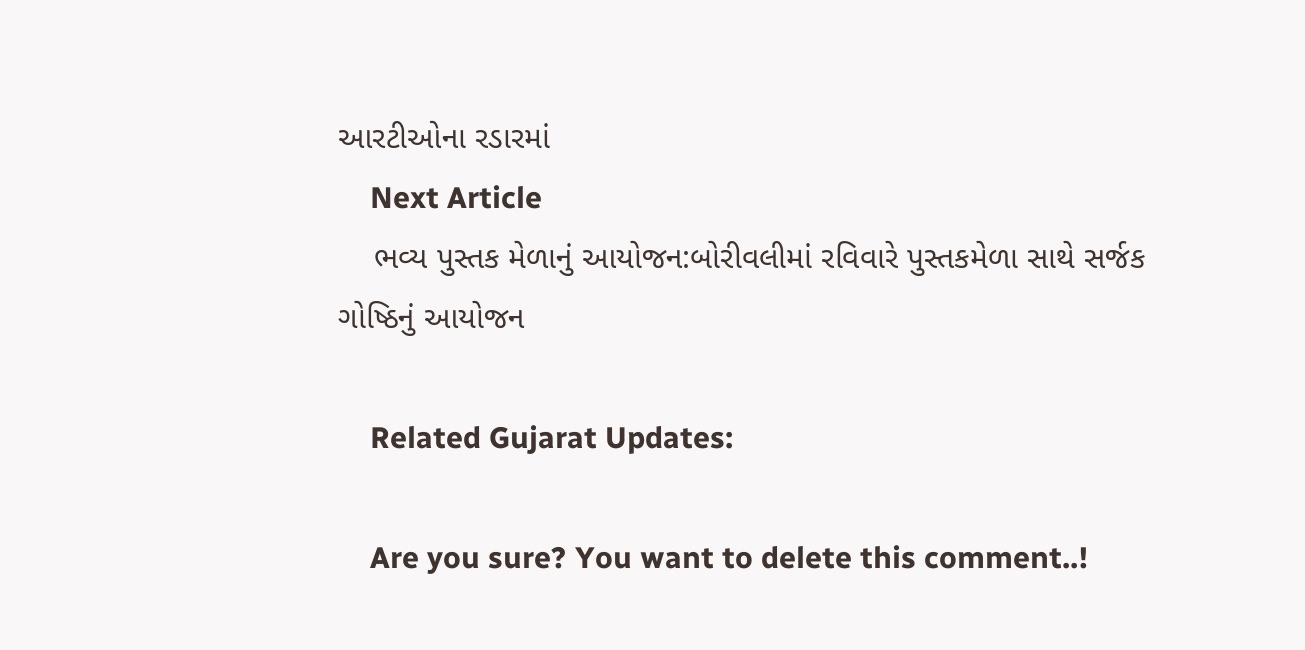આરટીઓના રડારમાં
    Next Article
    ભવ્ય પુસ્તક મેળાનું આયોજન:બોરીવલીમાં રવિવારે પુસ્તકમેળા સાથે સર્જક ગોષ્ઠિનું આયોજન

    Related Gujarat Updates:

    Are you sure? You want to delete this comment..!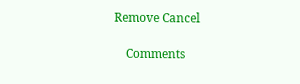Remove Cancel

    Comments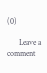(0)

      Leave a comment